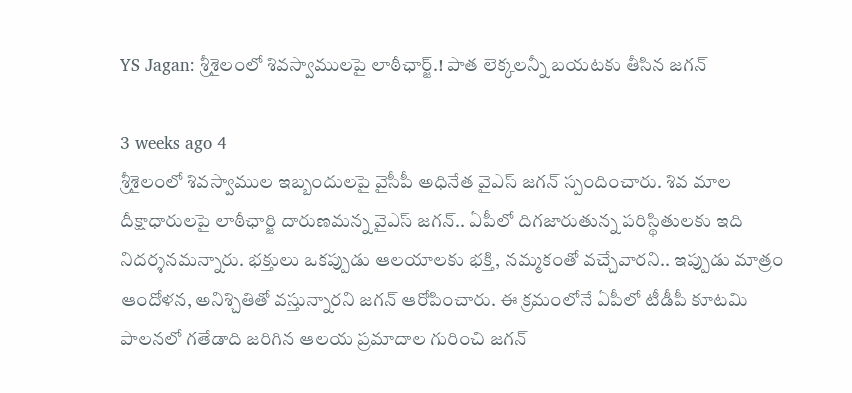YS Jagan: శ్రీశైలంలో శివస్వాములపై లాఠీఛార్జ్.! పాత లెక్కలన్నీ బయటకు తీసిన జగన్

3 weeks ago 4
శ్రీశైలంలో శివస్వాముల ఇబ్బందులపై వైసీపీ అధినేత వైఎస్ జగన్ స్పందించారు. శివ మాల దీక్షాధారులపై లాఠీఛార్జి దారుణమన్న వైఎస్ జగన్.. ఏపీలో దిగజారుతున్న పరిస్థితులకు ఇది నిదర్శనమన్నారు. భక్తులు ఒకప్పుడు ఆలయాలకు భక్తి, నమ్మకంతో వచ్చేవారని.. ఇప్పుడు మాత్రం ఆందోళన, అనిశ్చితితో వస్తున్నారని జగన్ ఆరోపించారు. ఈ క్రమంలోనే ఏపీలో టీడీపీ కూటమి పాలనలో గతేడాది జరిగిన ఆలయ ప్రమాదాల గురించి జగన్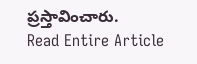ప్రస్తావించారు.
Read Entire Article